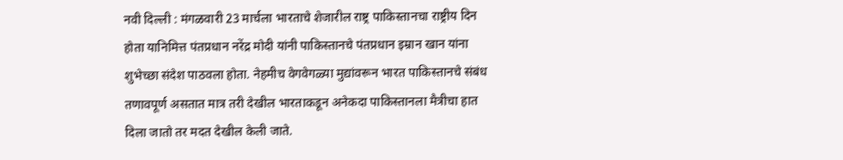नवी दिल्ली : मंगळवारी 23 मार्चला भारताचे शेजारील राष्ट्र पाकिस्तानचा राष्ट्रीय दिन होता यानिमित्त पंतप्रधान नरेंद्र मोदी यांनी पाकिस्तानचे पंतप्रधान इम्रान खान यांना शुभेच्छा संदेश पाठवला होता. नेहमीच वेगवेगळ्या मुद्यांवरून भारत पाकिस्तानचे संबंध तणावपूर्ण असतात मात्र तरी देखील भारताकडून अनेकदा पाकिस्तानला मैत्रीचा हात दिला जातो तर मदत देखील केली जाते.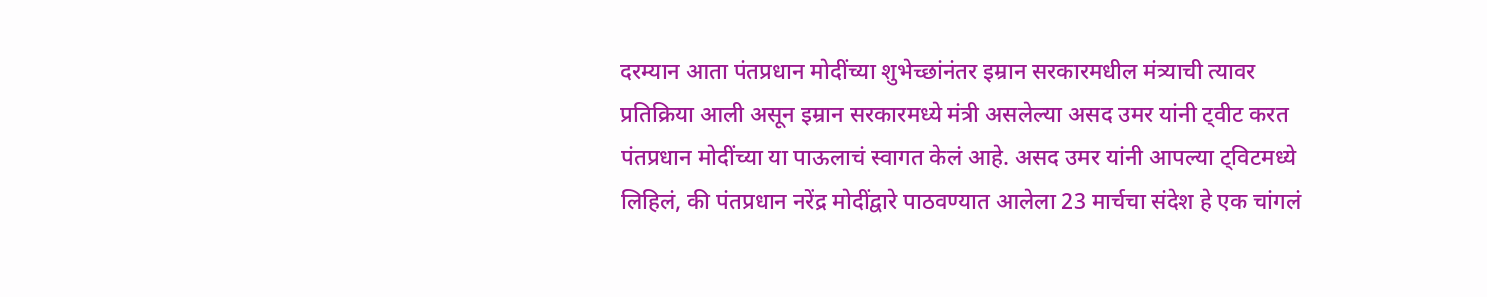दरम्यान आता पंतप्रधान मोदींच्या शुभेच्छांनंतर इम्रान सरकारमधील मंत्र्याची त्यावर प्रतिक्रिया आली असून इम्रान सरकारमध्ये मंत्री असलेल्या असद उमर यांनी ट्वीट करत पंतप्रधान मोदींच्या या पाऊलाचं स्वागत केलं आहे. असद उमर यांनी आपल्या ट्विटमध्ये लिहिलं, की पंतप्रधान नरेंद्र मोदींद्वारे पाठवण्यात आलेला 23 मार्चचा संदेश हे एक चांगलं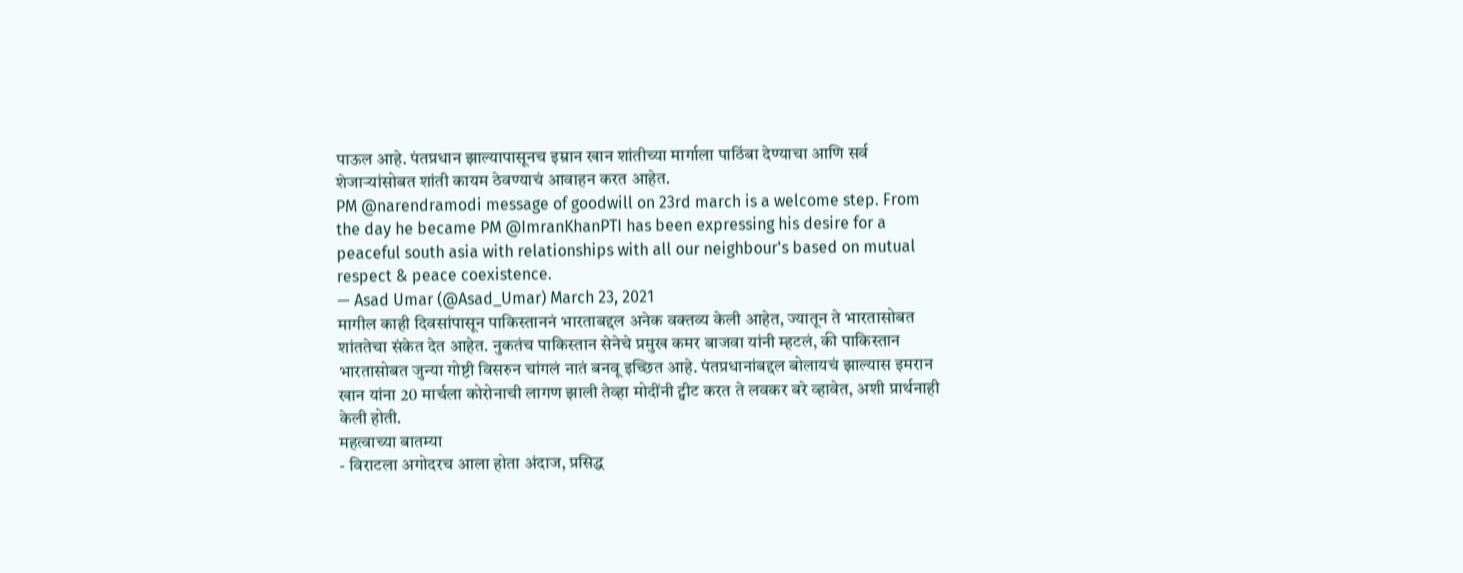पाऊल आहे. पंतप्रधान झाल्यापासूनच इम्रान खान शांतीच्या मार्गाला पाठिंबा देण्याचा आणि सर्व शेजाऱ्यांसोबत शांती कायम ठेवण्याचं आवाहन करत आहेत.
PM @narendramodi message of goodwill on 23rd march is a welcome step. From the day he became PM @ImranKhanPTI has been expressing his desire for a peaceful south asia with relationships with all our neighbour's based on mutual respect & peace coexistence.
— Asad Umar (@Asad_Umar) March 23, 2021
मागील काही दिवसांपासून पाकिस्ताननं भारताबद्दल अनेक वक्तव्य केली आहेत, ज्यातून ते भारतासोबत शांततेचा संकेत देत आहेत. नुकतंच पाकिस्तान सेनेचे प्रमुख कमर बाजवा यांनी म्हटलं, की पाकिस्तान भारतासोबत जुन्या गोष्टी विसरुन चांगलं नातं बनवू इच्छित आहे. पंतप्रधानांबद्दल बोलायचं झाल्यास इमरान खान यांना 20 मार्चला कोरोनाची लागण झाली तेव्हा मोदींनी ट्वीट करत ते लवकर बरे व्हावेत, अशी प्रार्थनाही केली होती.
महत्वाच्या बातम्या
- विराटला अगोदरच आला होता अंदाज, प्रसिद्ध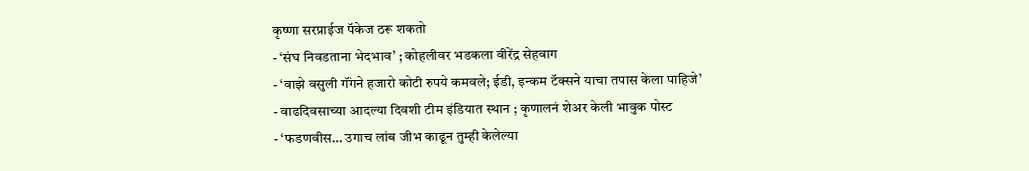कृष्णा सरप्राईज पॅकेज ठरू शकतो
- ‘संघ निवडताना भेदभाव’ ; कोहलीवर भडकला वीरेंद्र सेहवाग
- ‘वाझे वसुली गॅंगने हजारो कोटी रुपये कमवले; ईडी, इन्कम टॅक्सने याचा तपास केला पाहिजे’
- वाढदिवसाच्या आदल्या दिवशी टीम इंडियात स्थान ; कृणालनं शेअर केली भावुक पोस्ट
- ‘फडणवीस… उगाच लांब जीभ काढून तुम्ही केलेल्या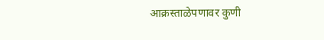आक्रस्ताळेपणावर कुणी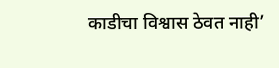काडीचा विश्वास ठेवत नाही’